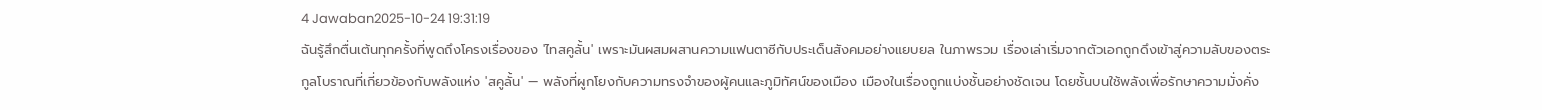4 Jawaban2025-10-24 19:31:19
ฉันรู้สึกตื่นเต้นทุกครั้งที่พูดถึงโครงเรื่องของ 'ไทสคูลั้น' เพราะมันผสมผสานความแฟนตาซีกับประเด็นสังคมอย่างแยบยล ในภาพรวม เรื่องเล่าเริ่มจากตัวเอกถูกดึงเข้าสู่ความลับของตระกูลโบราณที่เกี่ยวข้องกับพลังแห่ง 'สคูลั้น' — พลังที่ผูกโยงกับความทรงจำของผู้คนและภูมิทัศน์ของเมือง เมืองในเรื่องถูกแบ่งชั้นอย่างชัดเจน โดยชั้นบนใช้พลังเพื่อรักษาความมั่งคั่ง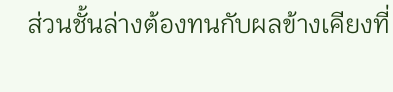ส่วนชั้นล่างต้องทนกับผลข้างเคียงที่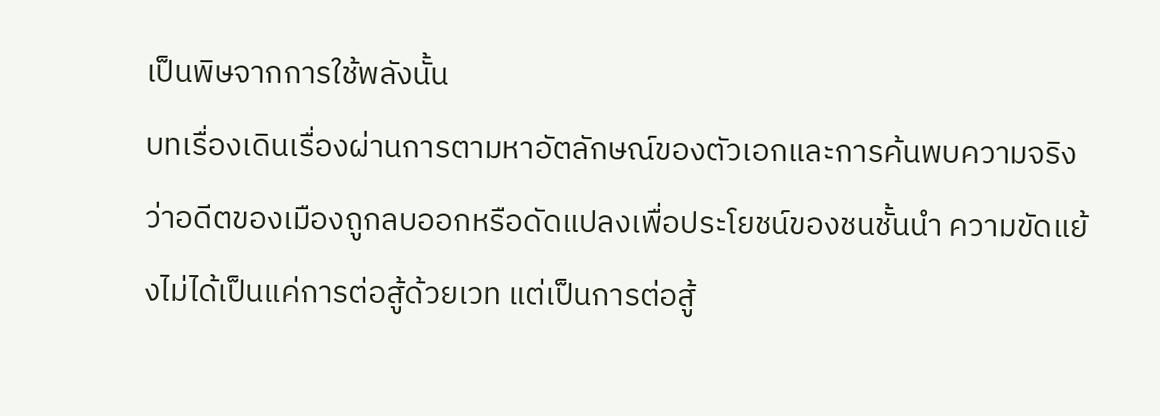เป็นพิษจากการใช้พลังนั้น
บทเรื่องเดินเรื่องผ่านการตามหาอัตลักษณ์ของตัวเอกและการค้นพบความจริงว่าอดีตของเมืองถูกลบออกหรือดัดแปลงเพื่อประโยชน์ของชนชั้นนำ ความขัดแย้งไม่ได้เป็นแค่การต่อสู้ด้วยเวท แต่เป็นการต่อสู้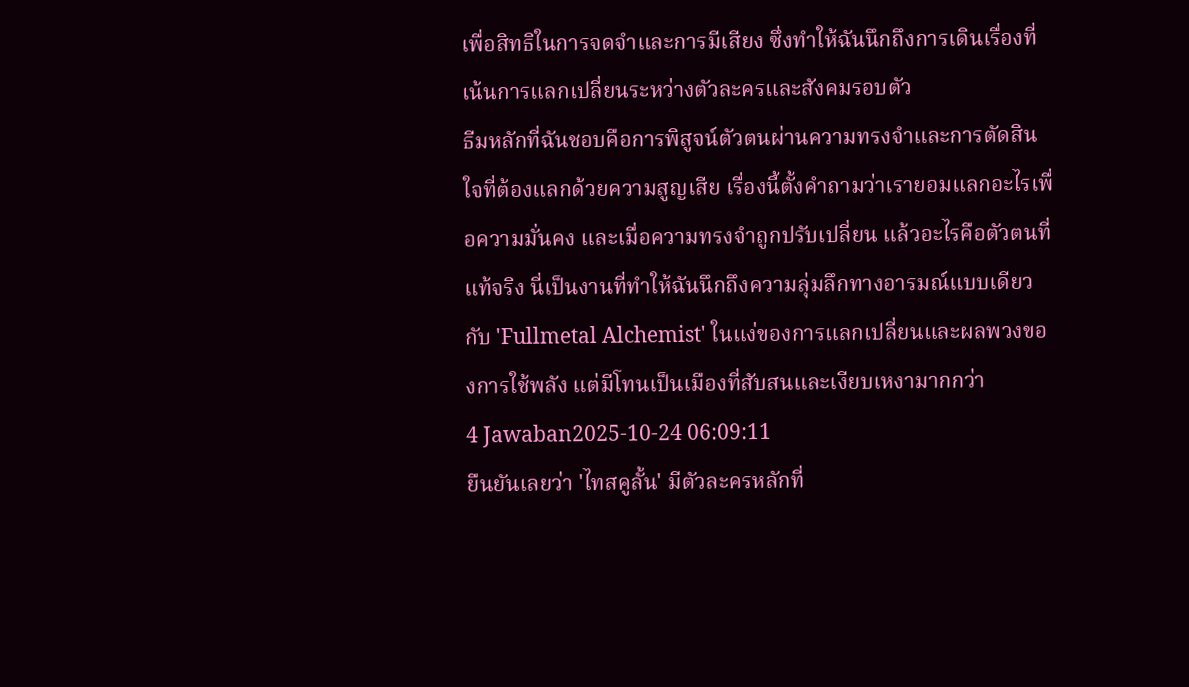เพื่อสิทธิในการจดจำและการมีเสียง ซึ่งทำให้ฉันนึกถึงการเดินเรื่องที่เน้นการแลกเปลี่ยนระหว่างตัวละครและสังคมรอบตัว
ธีมหลักที่ฉันชอบคือการพิสูจน์ตัวตนผ่านความทรงจำและการตัดสินใจที่ต้องแลกด้วยความสูญเสีย เรื่องนี้ตั้งคำถามว่าเรายอมแลกอะไรเพื่อความมั่นคง และเมื่อความทรงจำถูกปรับเปลี่ยน แล้วอะไรคือตัวตนที่แท้จริง นี่เป็นงานที่ทำให้ฉันนึกถึงความลุ่มลึกทางอารมณ์แบบเดียวกับ 'Fullmetal Alchemist' ในแง่ของการแลกเปลี่ยนและผลพวงของการใช้พลัง แต่มีโทนเป็นเมืองที่สับสนและเงียบเหงามากกว่า
4 Jawaban2025-10-24 06:09:11
ยืนยันเลยว่า 'ไทสคูลั้น' มีตัวละครหลักที่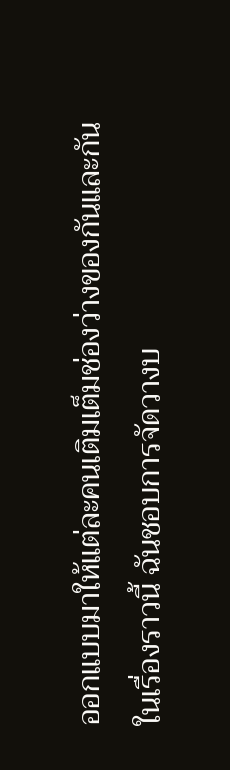ออกแบบมาให้แต่ละคนเติมเต็มช่องว่างของกันและกันในเรื่องราวนี้ ฉันชอบการจัดวางบ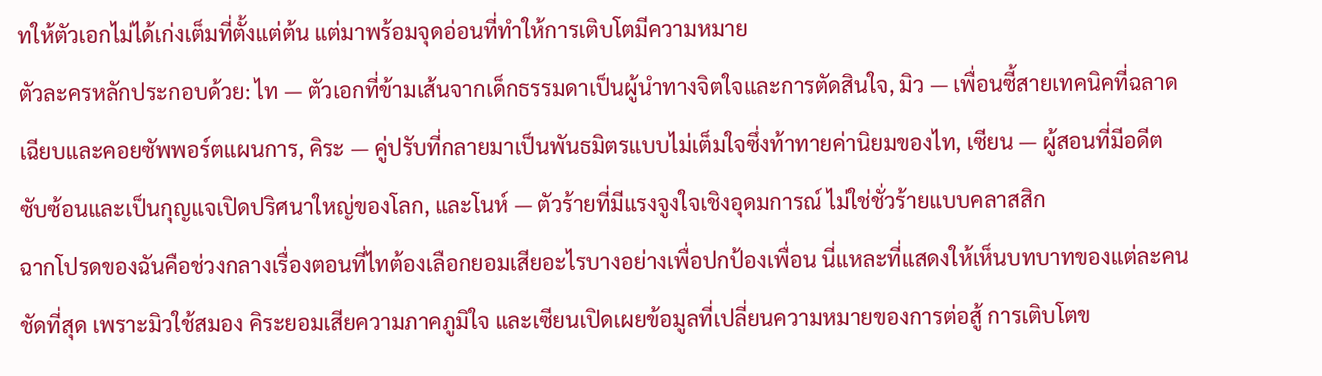ทให้ตัวเอกไม่ได้เก่งเต็มที่ตั้งแต่ต้น แต่มาพร้อมจุดอ่อนที่ทำให้การเติบโตมีความหมาย
ตัวละครหลักประกอบด้วย: ไท — ตัวเอกที่ข้ามเส้นจากเด็กธรรมดาเป็นผู้นำทางจิตใจและการตัดสินใจ, มิว — เพื่อนซี้สายเทคนิคที่ฉลาดเฉียบและคอยซัพพอร์ตแผนการ, คิระ — คู่ปรับที่กลายมาเป็นพันธมิตรแบบไม่เต็มใจซึ่งท้าทายค่านิยมของไท, เซียน — ผู้สอนที่มีอดีตซับซ้อนและเป็นกุญแจเปิดปริศนาใหญ่ของโลก, และโนห์ — ตัวร้ายที่มีแรงจูงใจเชิงอุดมการณ์ ไม่ใช่ชั่วร้ายแบบคลาสสิก
ฉากโปรดของฉันคือช่วงกลางเรื่องตอนที่ไทต้องเลือกยอมเสียอะไรบางอย่างเพื่อปกป้องเพื่อน นี่แหละที่แสดงให้เห็นบทบาทของแต่ละคนชัดที่สุด เพราะมิวใช้สมอง คิระยอมเสียความภาคภูมิใจ และเซียนเปิดเผยข้อมูลที่เปลี่ยนความหมายของการต่อสู้ การเติบโตข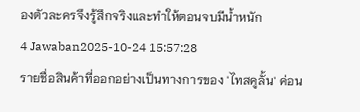องตัวละครจึงรู้สึกจริงและทำให้ตอนจบมีน้ำหนัก
4 Jawaban2025-10-24 15:57:28
รายชื่อสินค้าที่ออกอย่างเป็นทางการของ 'ไทสคูลั้น' ค่อน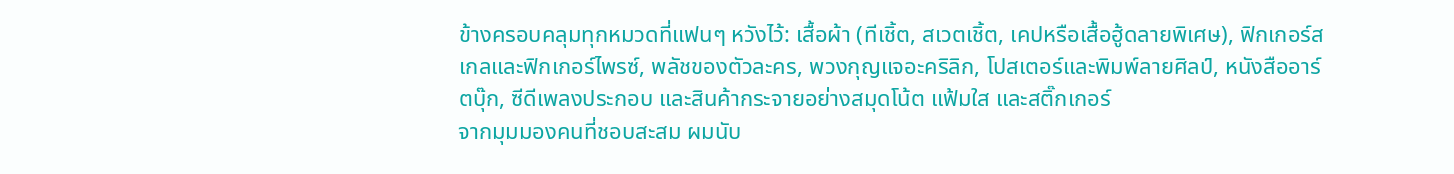ข้างครอบคลุมทุกหมวดที่แฟนๆ หวังไว้: เสื้อผ้า (ทีเชิ้ต, สเวตเชิ้ต, เคปหรือเสื้อฮู้ดลายพิเศษ), ฟิกเกอร์สเกลและฟิกเกอร์ไพรซ์, พลัชของตัวละคร, พวงกุญแจอะคริลิก, โปสเตอร์และพิมพ์ลายศิลป์, หนังสืออาร์ตบุ๊ก, ซีดีเพลงประกอบ และสินค้ากระจายอย่างสมุดโน้ต แฟ้มใส และสติ๊กเกอร์
จากมุมมองคนที่ชอบสะสม ผมนับ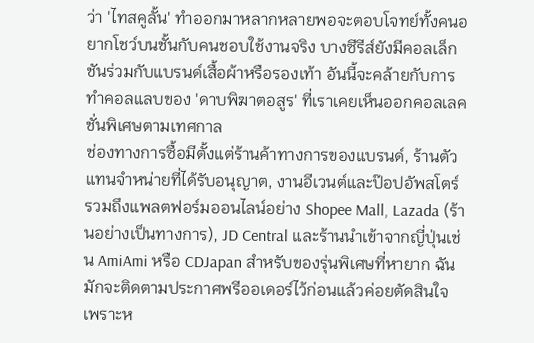ว่า 'ไทสคูลั้น' ทำออกมาหลากหลายพอจะตอบโจทย์ทั้งคนอยากโชว์บนชั้นกับคนชอบใช้งานจริง บางซีรีส์ยังมีคอลเล็กชันร่วมกับแบรนด์เสื้อผ้าหรือรองเท้า อันนี้จะคล้ายกับการทำคอลแลบของ 'ดาบพิฆาตอสูร' ที่เราเคยเห็นออกคอลเลคชั่นพิเศษตามเทศกาล
ช่องทางการซื้อมีตั้งแต่ร้านค้าทางการของแบรนด์, ร้านตัวแทนจำหน่ายที่ได้รับอนุญาต, งานอีเวนต์และป๊อปอัพสโตร์ รวมถึงแพลตฟอร์มออนไลน์อย่าง Shopee Mall, Lazada (ร้านอย่างเป็นทางการ), JD Central และร้านนำเข้าจากญี่ปุ่นเช่น AmiAmi หรือ CDJapan สำหรับของรุ่นพิเศษที่หายาก ฉันมักจะติดตามประกาศพรีออเดอร์ไว้ก่อนแล้วค่อยตัดสินใจ เพราะห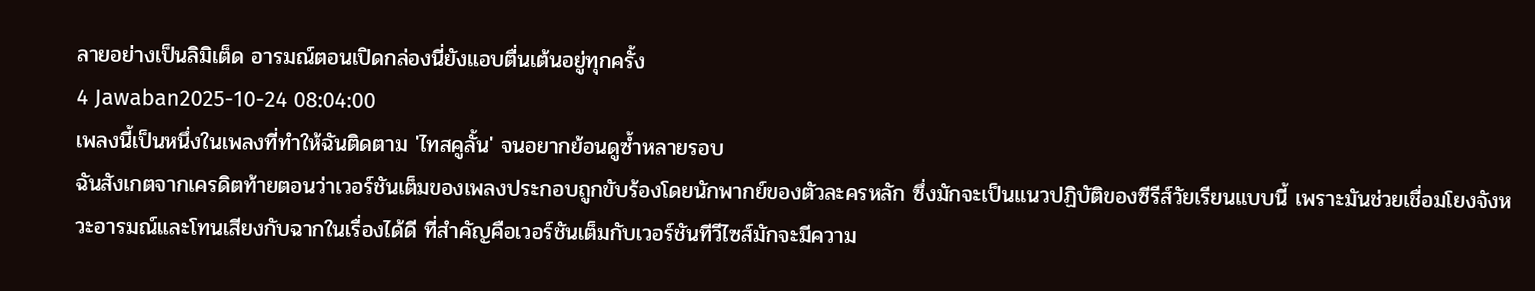ลายอย่างเป็นลิมิเต็ด อารมณ์ตอนเปิดกล่องนี่ยังแอบตื่นเต้นอยู่ทุกครั้ง
4 Jawaban2025-10-24 08:04:00
เพลงนี้เป็นหนึ่งในเพลงที่ทำให้ฉันติดตาม 'ไทสคูลั้น' จนอยากย้อนดูซ้ำหลายรอบ
ฉันสังเกตจากเครดิตท้ายตอนว่าเวอร์ชันเต็มของเพลงประกอบถูกขับร้องโดยนักพากย์ของตัวละครหลัก ซึ่งมักจะเป็นแนวปฏิบัติของซีรีส์วัยเรียนแบบนี้ เพราะมันช่วยเชื่อมโยงจังหวะอารมณ์และโทนเสียงกับฉากในเรื่องได้ดี ที่สำคัญคือเวอร์ชันเต็มกับเวอร์ชันทีวีไซส์มักจะมีความ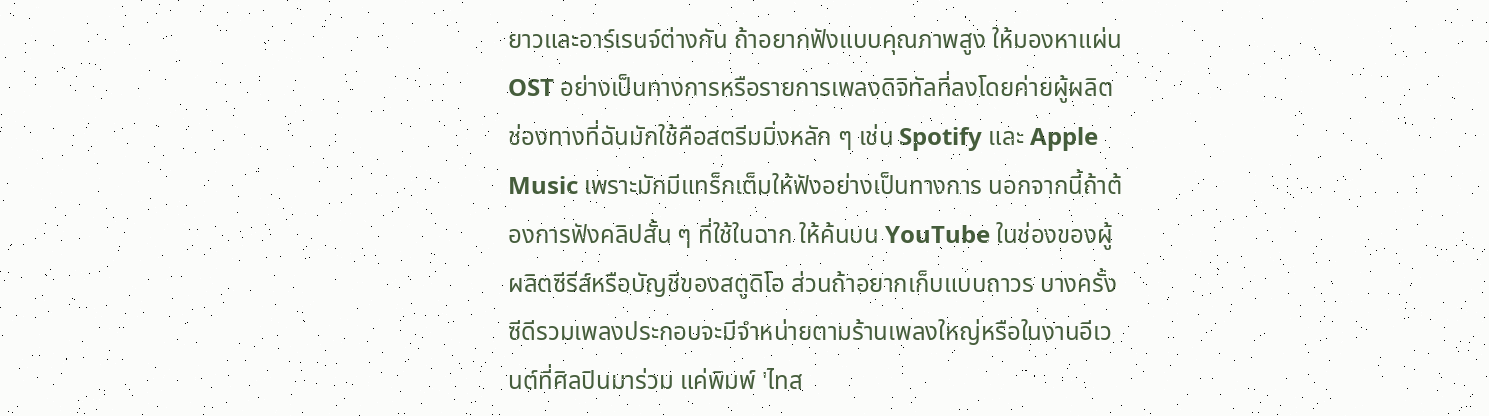ยาวและอาร์เรนจ์ต่างกัน ถ้าอยากฟังแบบคุณภาพสูง ให้มองหาแผ่น OST อย่างเป็นทางการหรือรายการเพลงดิจิทัลที่ลงโดยค่ายผู้ผลิต
ช่องทางที่ฉันมักใช้คือสตรีมมิ่งหลัก ๆ เช่น Spotify และ Apple Music เพราะมักมีแทร็กเต็มให้ฟังอย่างเป็นทางการ นอกจากนี้ถ้าต้องการฟังคลิปสั้น ๆ ที่ใช้ในฉาก ให้ค้นบน YouTube ในช่องของผู้ผลิตซีรีส์หรือบัญชีของสตูดิโอ ส่วนถ้าอยากเก็บแบบถาวร บางครั้งซีดีรวมเพลงประกอบจะมีจำหน่ายตามร้านเพลงใหญ่หรือในงานอีเวนต์ที่ศิลปินมาร่วม แค่พิมพ์ 'ไทส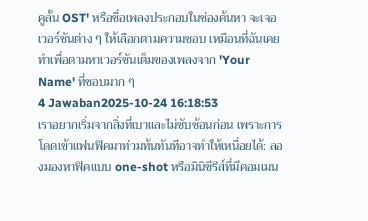คูลั้น OST' หรือชื่อเพลงประกอบในช่องค้นหา จะเจอเวอร์ชันต่าง ๆ ให้เลือกตามความชอบ เหมือนที่ฉันเคยทำเพื่อตามหาเวอร์ชันเต็มของเพลงจาก 'Your Name' ที่ชอบมาก ๆ
4 Jawaban2025-10-24 16:18:53
เราอยากเริ่มจากสิ่งที่เบาและไม่ซับซ้อนก่อน เพราะการโดดเข้าแฟนฟิคมาท่วมท้นทันทีอาจทำให้เหนื่อยได้: ลองมองหาฟิคแบบ one-shot หรือมินิซีรีส์ที่มีคอมเมน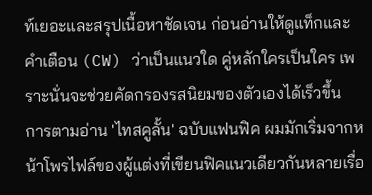ท์เยอะและสรุปเนื้อหาชัดเจน ก่อนอ่านให้ดูแท็กและคำเตือน (CW) ว่าเป็นแนวใด คู่หลักใครเป็นใคร เพราะนั่นจะช่วยคัดกรองรสนิยมของตัวเองได้เร็วขึ้น
การตามอ่าน 'ไทสคูลั้น' ฉบับแฟนฟิค ผมมักเริ่มจากหน้าโพรไฟล์ของผู้แต่งที่เขียนฟิคแนวเดียวกันหลายเรื่อ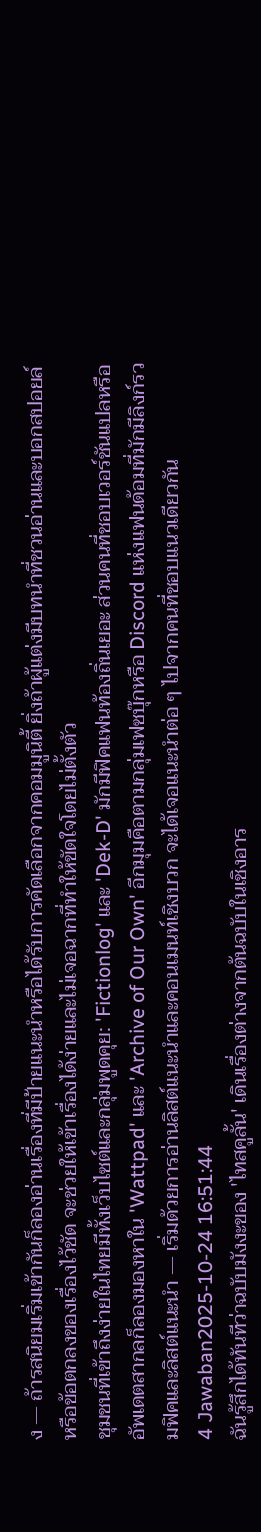ง — ถ้ารสนิยมเริ่มเข้ากันก็ลองอ่านเรื่องที่มีป้ายแนะนำหรือได้รับการคัดเลือกจากคอมมูนิตี้ ยิ่งถ้าผู้แต่งมีบทนำที่ชวนอ่านและบอกสปอยล์หรือข้อตกลงของเรื่องไว้ชัด จะช่วยให้เข้าเรื่องได้ง่ายและไม่เจอฉากที่ทำให้ขัดใจโดยไม่ตั้งตัว
ชุมชนที่เข้าถึงง่ายในไทยมีทั้งเว็บไซต์และกลุ่มพูดคุย: 'Fictionlog' และ 'Dek-D' มักมีฟิคแฟนท้องถิ่นเยอะ ส่วนคนที่ชอบเวอร์ชันแปลหรืออัพเดตสากลก็ลองมองหาใน 'Wattpad' และ 'Archive of Our Own' อีกมุมคือตามกลุ่มเฟซบุ๊กหรือ Discord แห่งแฟนด้อมที่มักมีลิงก์รวมฟิคและลิสต์แนะนำ — เริ่มด้วยการอ่านลิสต์แนะนำและคอนเมนท์เชิงบวก จะได้เจอแนะนำต่อ ๆ ไปจากคนที่ชอบแนวเดียวกัน
4 Jawaban2025-10-24 16:51:44
ฉันรู้สึกได้ทันทีว่าฉบับมังงะของ 'ไทสคูลั้น' เดินเรื่องต่างจากต้นฉบับในเชิงอาร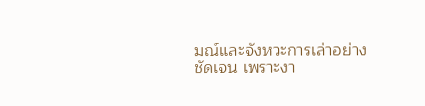มณ์และจังหวะการเล่าอย่างชัดเจน เพราะงา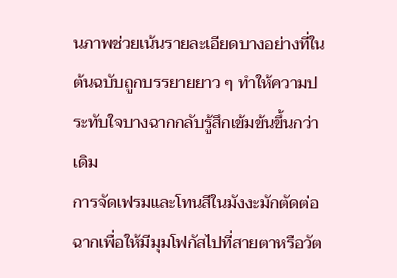นภาพช่วยเน้นรายละเอียดบางอย่างที่ในต้นฉบับถูกบรรยายยาว ๆ ทำให้ความประทับใจบางฉากกลับรู้สึกเข้มข้นขึ้นกว่าเดิม
การจัดเฟรมและโทนสีในมังงะมักตัดต่อฉากเพื่อให้มีมุมโฟกัสไปที่สายตาหรือวัต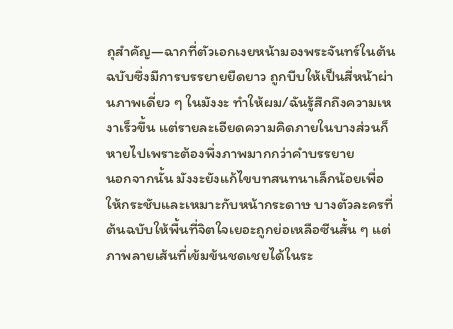ถุสำคัญ—ฉากที่ตัวเอกเงยหน้ามองพระจันทร์ในต้นฉบับซึ่งมีการบรรยายยืดยาว ถูกบีบให้เป็นสี่หน้าผ่านภาพเดี่ยว ๆ ในมังงะ ทำให้ผม/ฉันรู้สึกถึงความเหงาเร็วขึ้น แต่รายละเอียดความคิดภายในบางส่วนก็หายไปเพราะต้องพึ่งภาพมากกว่าคำบรรยาย
นอกจากนั้น มังงะยังแก้ไขบทสนทนาเล็กน้อยเพื่อให้กระชับและเหมาะกับหน้ากระดาษ บางตัวละครที่ต้นฉบับให้พื้นที่จิตใจเยอะถูกย่อเหลือซีนสั้น ๆ แต่ภาพลายเส้นที่เข้มข้นชดเชยได้ในระ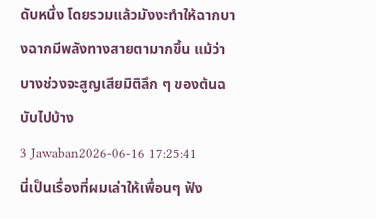ดับหนึ่ง โดยรวมแล้วมังงะทำให้ฉากบางฉากมีพลังทางสายตามากขึ้น แม้ว่าบางช่วงจะสูญเสียมิติลึก ๆ ของต้นฉบับไปบ้าง
3 Jawaban2026-06-16 17:25:41
นี่เป็นเรื่องที่ผมเล่าให้เพื่อนๆ ฟัง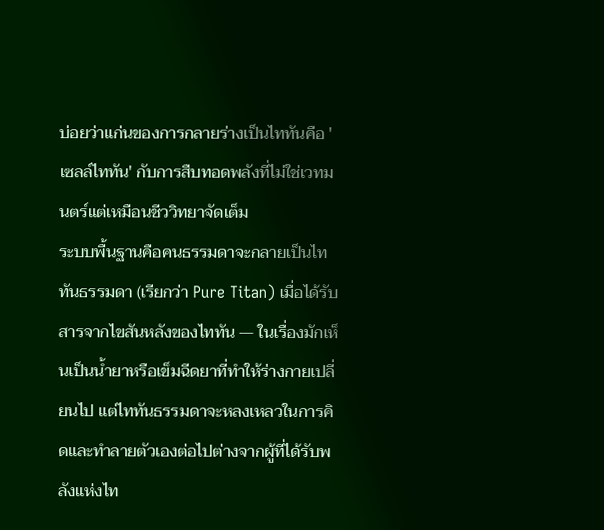บ่อยว่าแก่นของการกลายร่างเป็นไททันคือ 'เซลล์ไททัน' กับการสืบทอดพลังที่ไม่ใช่เวทมนตร์แต่เหมือนชีววิทยาจัดเต็ม
ระบบพื้นฐานคือคนธรรมดาจะกลายเป็นไททันธรรมดา (เรียกว่า Pure Titan) เมื่อได้รับสารจากไขสันหลังของไททัน — ในเรื่องมักเห็นเป็นน้ำยาหรือเข็มฉีดยาที่ทำให้ร่างกายเปลี่ยนไป แต่ไททันธรรมดาจะหลงเหลวในการคิดและทำลายตัวเองต่อไปต่างจากผู้ที่ได้รับพลังแห่งไท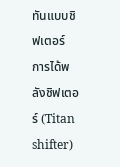ทันแบบชิฟเตอร์
การได้พลังชิฟเตอร์ (Titan shifter)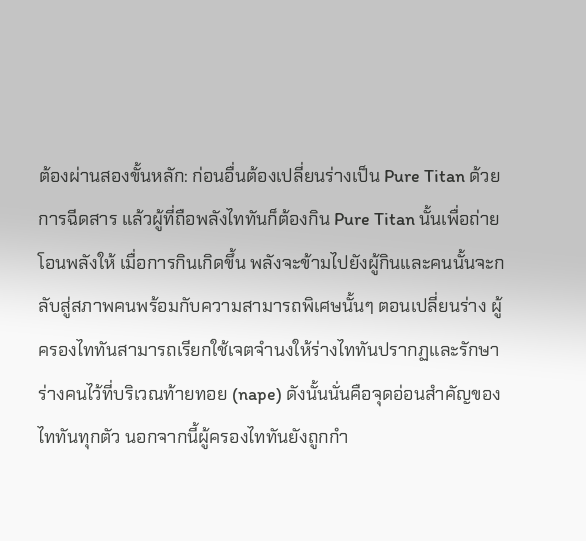ต้องผ่านสองขั้นหลัก: ก่อนอื่นต้องเปลี่ยนร่างเป็น Pure Titan ด้วยการฉีดสาร แล้วผู้ที่ถือพลังไททันก็ต้องกิน Pure Titan นั้นเพื่อถ่ายโอนพลังให้ เมื่อการกินเกิดขึ้น พลังจะข้ามไปยังผู้กินและคนนั้นจะกลับสู่สภาพคนพร้อมกับความสามารถพิเศษนั้นๆ ตอนเปลี่ยนร่าง ผู้ครองไททันสามารถเรียกใช้เจตจำนงให้ร่างไททันปรากฏและรักษาร่างคนไว้ที่บริเวณท้ายทอย (nape) ดังนั้นนั่นคือจุดอ่อนสำคัญของไททันทุกตัว นอกจากนี้ผู้ครองไททันยังถูกกำ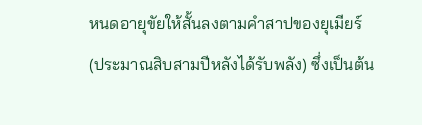หนดอายุขัยให้สั้นลงตามคำสาปของยุเมียร์ (ประมาณสิบสามปีหลังได้รับพลัง) ซึ่งเป็นต้น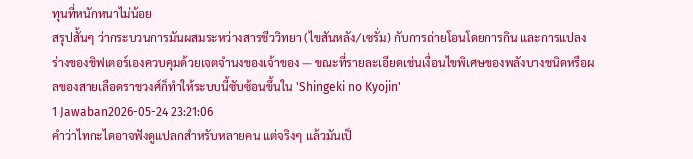ทุนที่หนักหนาไม่น้อย
สรุปสั้นๆ ว่ากระบวนการมันผสมระหว่างสารชีววิทยา (ไขสันหลัง/เซรั่ม) กับการถ่ายโอนโดยการกิน และการแปลงร่างของชิฟเตอร์เองควบคุมด้วยเจตจำนงของเจ้าของ — ขณะที่รายละเอียดเช่นเงื่อนไขพิเศษของพลังบางชนิดหรือผลของสายเลือดราชวงศ์ก็ทำให้ระบบนี้ซับซ้อนขึ้นใน 'Shingeki no Kyojin'
1 Jawaban2026-05-24 23:21:06
คำว่าไทกะไดอาจฟังดูแปลกสำหรับหลายคน แต่จริงๆ แล้วมันเป็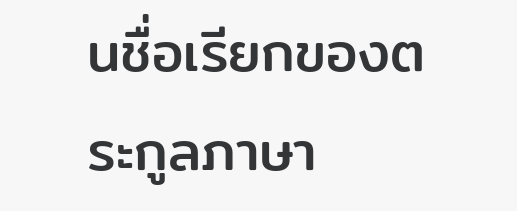นชื่อเรียกของตระกูลภาษา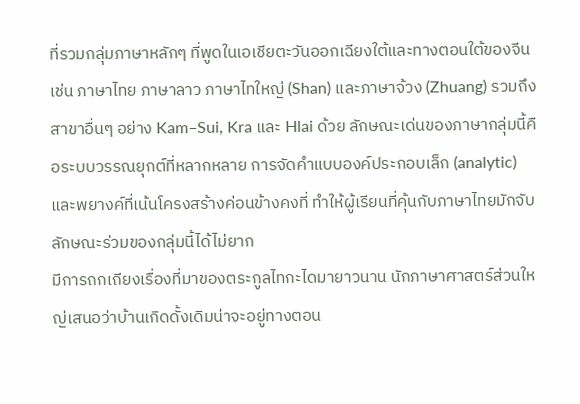ที่รวมกลุ่มภาษาหลักๆ ที่พูดในเอเชียตะวันออกเฉียงใต้และทางตอนใต้ของจีน เช่น ภาษาไทย ภาษาลาว ภาษาไทใหญ่ (Shan) และภาษาจ้วง (Zhuang) รวมถึงสาขาอื่นๆ อย่าง Kam–Sui, Kra และ Hlai ด้วย ลักษณะเด่นของภาษากลุ่มนี้คือระบบวรรณยุกต์ที่หลากหลาย การจัดคำแบบองค์ประกอบเล็ก (analytic) และพยางค์ที่เน้นโครงสร้างค่อนข้างคงที่ ทำให้ผู้เรียนที่คุ้นกับภาษาไทยมักจับลักษณะร่วมของกลุ่มนี้ได้ไม่ยาก
มีการถกเถียงเรื่องที่มาของตระกูลไทกะไดมายาวนาน นักภาษาศาสตร์ส่วนใหญ่เสนอว่าบ้านเกิดดั้งเดิมน่าจะอยู่ทางตอน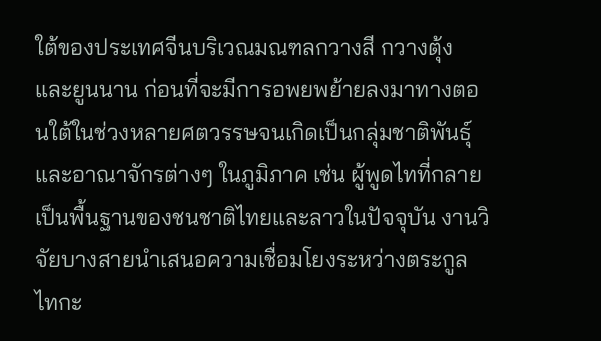ใต้ของประเทศจีนบริเวณมณฑลกวางสี กวางตุ้ง และยูนนาน ก่อนที่จะมีการอพยพย้ายลงมาทางตอนใต้ในช่วงหลายศตวรรษจนเกิดเป็นกลุ่มชาติพันธุ์และอาณาจักรต่างๆ ในภูมิภาค เช่น ผู้พูดไทที่กลายเป็นพื้นฐานของชนชาติไทยและลาวในปัจจุบัน งานวิจัยบางสายนำเสนอความเชื่อมโยงระหว่างตระกูลไทกะ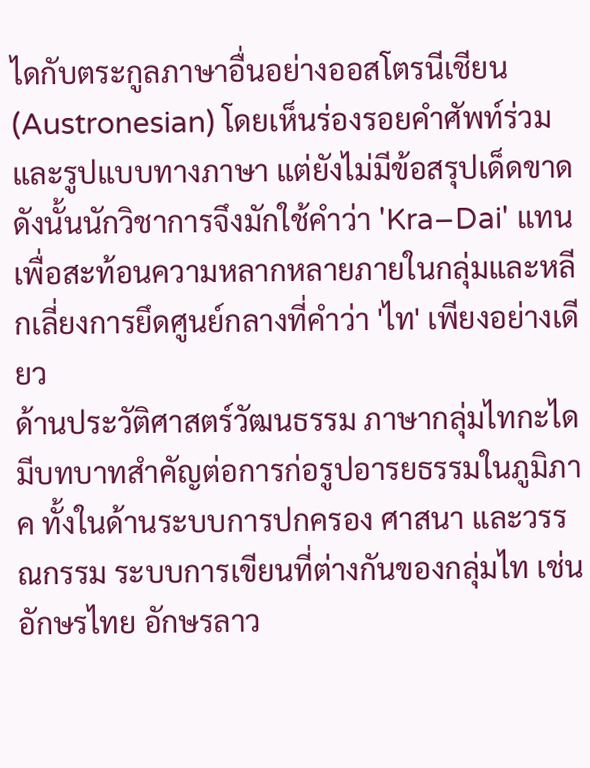ไดกับตระกูลภาษาอื่นอย่างออสโตรนีเชียน (Austronesian) โดยเห็นร่องรอยคำศัพท์ร่วมและรูปแบบทางภาษา แต่ยังไม่มีข้อสรุปเด็ดขาด ดังนั้นนักวิชาการจึงมักใช้คำว่า 'Kra–Dai' แทนเพื่อสะท้อนความหลากหลายภายในกลุ่มและหลีกเลี่ยงการยึดศูนย์กลางที่คำว่า 'ไท' เพียงอย่างเดียว
ด้านประวัติศาสตร์วัฒนธรรม ภาษากลุ่มไทกะไดมีบทบาทสำคัญต่อการก่อรูปอารยธรรมในภูมิภาค ทั้งในด้านระบบการปกครอง ศาสนา และวรรณกรรม ระบบการเขียนที่ต่างกันของกลุ่มไท เช่น อักษรไทย อักษรลาว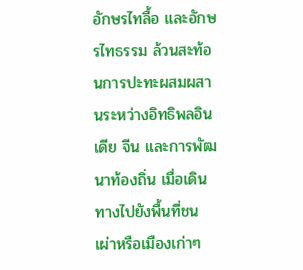อักษรไทลื้อ และอักษรไทธรรม ล้วนสะท้อนการปะทะผสมผสานระหว่างอิทธิพลอินเดีย จีน และการพัฒนาท้องถิ่น เมื่อเดินทางไปยังพื้นที่ชนเผ่าหรือเมืองเก่าๆ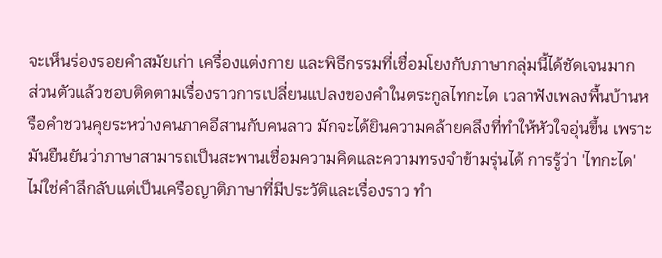จะเห็นร่องรอยคำสมัยเก่า เครื่องแต่งกาย และพิธีกรรมที่เชื่อมโยงกับภาษากลุ่มนี้ได้ชัดเจนมาก
ส่วนตัวแล้วชอบติดตามเรื่องราวการเปลี่ยนแปลงของคำในตระกูลไทกะได เวลาฟังเพลงพื้นบ้านหรือคำชวนคุยระหว่างคนภาคอีสานกับคนลาว มักจะได้ยินความคล้ายคลึงที่ทำให้หัวใจอุ่นขึ้น เพราะมันยืนยันว่าภาษาสามารถเป็นสะพานเชื่อมความคิดและความทรงจำข้ามรุ่นได้ การรู้ว่า 'ไทกะได' ไม่ใช่คำลึกลับแต่เป็นเครือญาติภาษาที่มีประวัติและเรื่องราว ทำ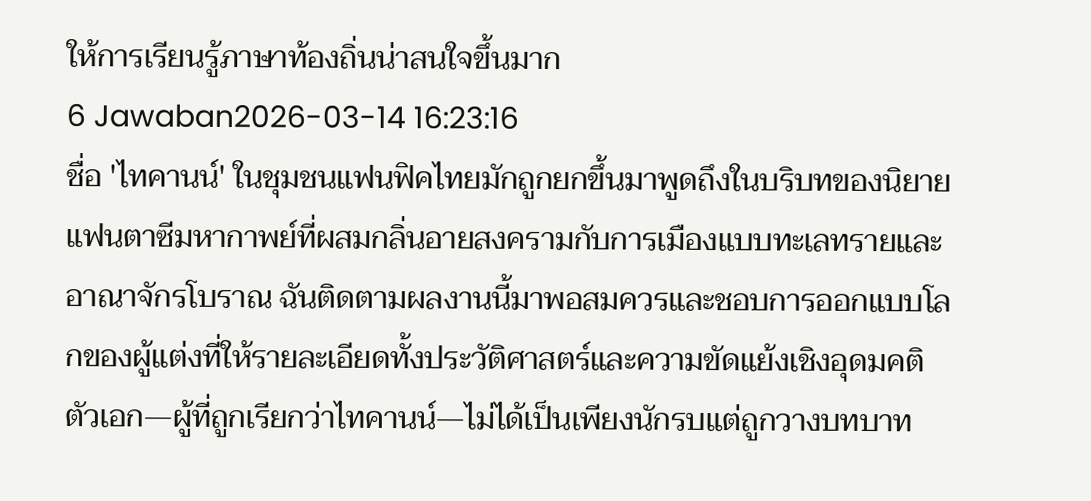ให้การเรียนรู้ภาษาท้องถิ่นน่าสนใจขึ้นมาก
6 Jawaban2026-03-14 16:23:16
ชื่อ 'ไทคานน์' ในชุมชนแฟนฟิคไทยมักถูกยกขึ้นมาพูดถึงในบริบทของนิยายแฟนตาซีมหากาพย์ที่ผสมกลิ่นอายสงครามกับการเมืองแบบทะเลทรายและอาณาจักรโบราณ ฉันติดตามผลงานนี้มาพอสมควรและชอบการออกแบบโลกของผู้แต่งที่ให้รายละเอียดทั้งประวัติศาสตร์และความขัดแย้งเชิงอุดมคติ ตัวเอก—ผู้ที่ถูกเรียกว่าไทคานน์—ไม่ได้เป็นเพียงนักรบแต่ถูกวางบทบาท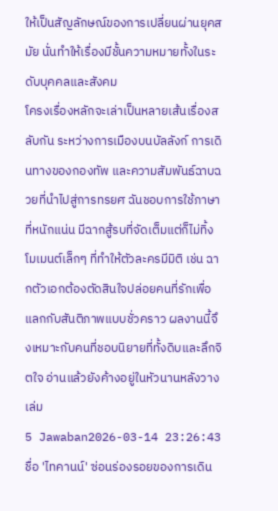ให้เป็นสัญลักษณ์ของการเปลี่ยนผ่านยุคสมัย นั่นทำให้เรื่องมีชั้นความหมายทั้งในระดับบุคคลและสังคม
โครงเรื่องหลักจะเล่าเป็นหลายเส้นเรื่องสลับกัน ระหว่างการเมืองบนบัลลังก์ การเดินทางของกองทัพ และความสัมพันธ์ฉาบฉวยที่นำไปสู่การทรยศ ฉันชอบการใช้ภาษาที่หนักแน่น มีฉากสู้รบที่จัดเต็มแต่ก็ไม่ทิ้งโมเมนต์เล็กๆ ที่ทำให้ตัวละครมีมิติ เช่น ฉากตัวเอกต้องตัดสินใจปล่อยคนที่รักเพื่อแลกกับสันติภาพแบบชั่วคราว ผลงานนี้จึงเหมาะกับคนที่ชอบนิยายที่ทั้งดิบและลึกจิตใจ อ่านแล้วยังค้างอยู่ในหัวนานหลังวางเล่ม
5 Jawaban2026-03-14 23:26:43
ชื่อ 'ไทคานน์' ซ่อนร่องรอยของการเดิน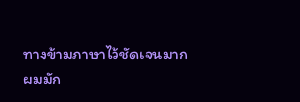ทางข้ามภาษาไว้ชัดเจนมาก
ผมมัก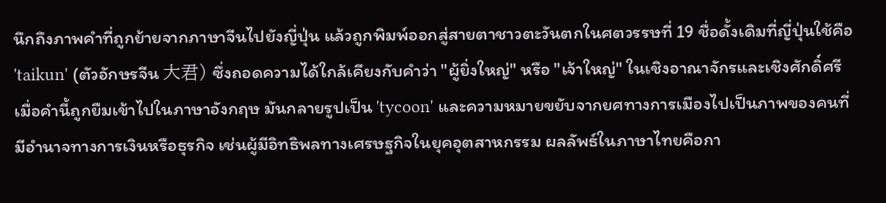นึกถึงภาพคำที่ถูกย้ายจากภาษาจีนไปยังญี่ปุ่น แล้วถูกพิมพ์ออกสู่สายตาชาวตะวันตกในศตวรรษที่ 19 ชื่อดั้งเดิมที่ญี่ปุ่นใช้คือ 'taikun' (ตัวอักษรจีน 大君) ซึ่งถอดความได้ใกล้เคียงกับคำว่า "ผู้ยิ่งใหญ่" หรือ "เจ้าใหญ่" ในเชิงอาณาจักรและเชิงศักดิ์ศรี
เมื่อคำนี้ถูกยืมเข้าไปในภาษาอังกฤษ มันกลายรูปเป็น 'tycoon' และความหมายขยับจากยศทางการเมืองไปเป็นภาพของคนที่มีอำนาจทางการเงินหรือธุรกิจ เช่นผู้มีอิทธิพลทางเศรษฐกิจในยุคอุตสาหกรรม ผลลัพธ์ในภาษาไทยคือกา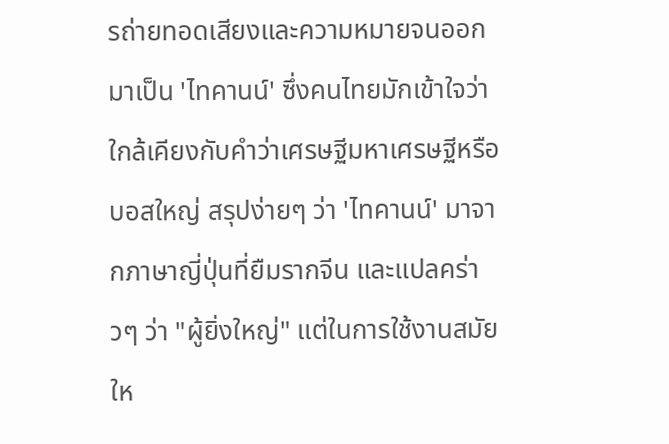รถ่ายทอดเสียงและความหมายจนออกมาเป็น 'ไทคานน์' ซึ่งคนไทยมักเข้าใจว่าใกล้เคียงกับคำว่าเศรษฐีมหาเศรษฐีหรือบอสใหญ่ สรุปง่ายๆ ว่า 'ไทคานน์' มาจากภาษาญี่ปุ่นที่ยืมรากจีน และแปลคร่าวๆ ว่า "ผู้ยิ่งใหญ่" แต่ในการใช้งานสมัยให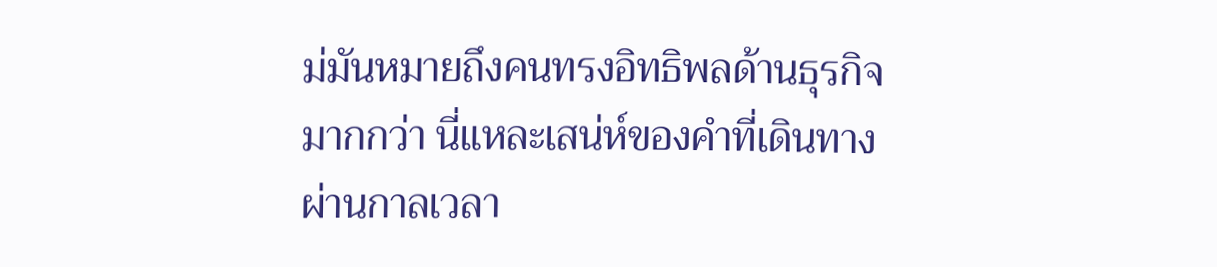ม่มันหมายถึงคนทรงอิทธิพลด้านธุรกิจมากกว่า นี่แหละเสน่ห์ของคำที่เดินทางผ่านกาลเวลา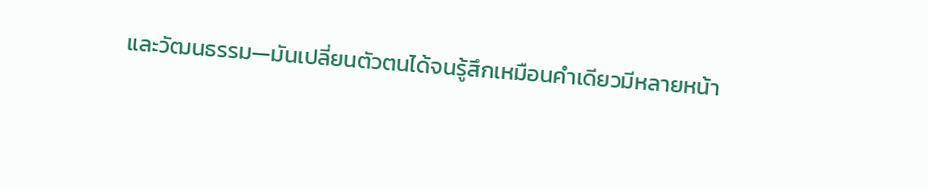และวัฒนธรรม—มันเปลี่ยนตัวตนได้จนรู้สึกเหมือนคำเดียวมีหลายหน้า